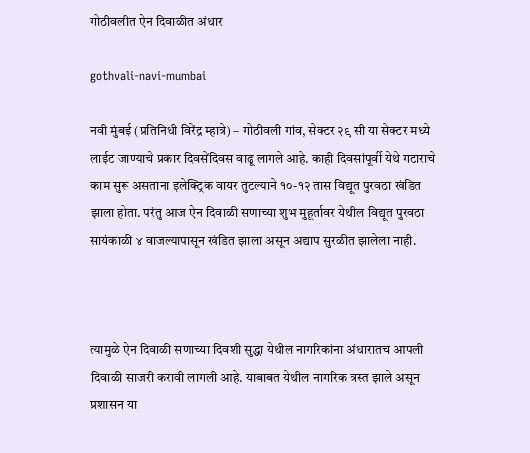गोठीवलीत ऐन दिवाळीत अंधार

gothvali-navi-mumbai

नवी मुंबई (प्रतिनिधी विरेंद्र म्हात्रे) – गोठीवली गांव, सेक्टर २९ सी या सेक्टर मध्ये लाईट जाण्याचे प्रकार दिवसेंदिवस वाढू लागले आहे. काही दिवसांपूर्वी येथे गटाराचे काम सुरू असताना इलेक्ट्रिक वायर तुटल्याने १०-१२ तास विद्यूत पुरवठा खंडित झाला होता. परंतु आज ऐन दिवाळी सणाच्या शुभ मुहूर्तावर येथील विद्यूत पुरवठा सायंकाळी ४ वाजल्यापासून खंडित झाला असून अद्याप सुरळीत झालेला नाही.



त्यामुळे ऐन दिवाळी सणाच्या दिवशी सुद्धा येथील नागरिकांना अंधारातच आपली दिवाळी साजरी करावी लागली आहे. याबाबत येथील नागरिक त्रस्त झाले असून प्रशासन या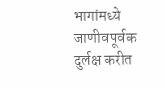भागांमध्ये जाणीवपूर्वक दुर्लक्ष करीत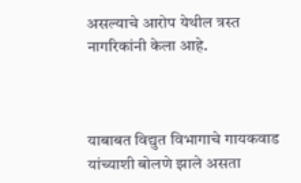असल्याचे आरोप येथील त्रस्त नागरिकांनी केला आहे.



याबाबत विद्युत विभागाचे गायकवाड यांच्याशी बोलणे झाले असता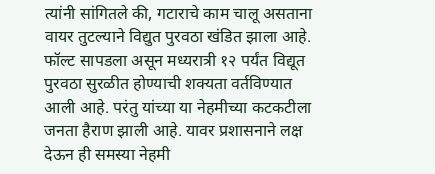त्यांनी सांगितले की, गटाराचे काम चालू असताना वायर तुटल्याने विद्युत पुरवठा खंडित झाला आहे. फॉल्ट सापडला असून मध्यरात्री १२ पर्यंत विद्यूत पुरवठा सुरळीत होण्याची शक्यता वर्तविण्यात आली आहे. परंतु यांच्या या नेहमीच्या कटकटीला जनता हैराण झाली आहे. यावर प्रशासनाने लक्ष देऊन ही समस्या नेहमी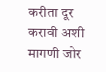करीता दूर करावी अशी मागणी जोर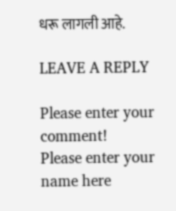धरू लागली आहे.

LEAVE A REPLY

Please enter your comment!
Please enter your name here